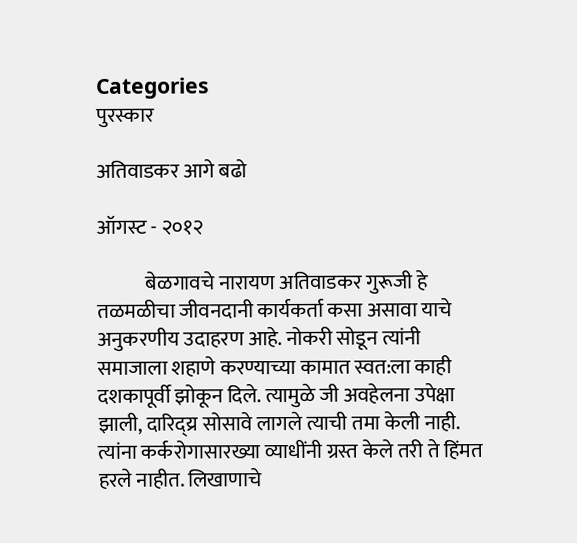Categories
पुरस्कार

अतिवाडकर आगे बढो

ऑगस्ट - २०१२

            बेळगावचे नारायण अतिवाडकर गुरूजी हे तळमळीचा जीवनदानी कार्यकर्ता कसा असावा याचे अनुकरणीय उदाहरण आहे. नोकरी सोडून त्यांनी समाजाला शहाणे करण्याच्या कामात स्वत:ला काही दशकापूर्वी झोकून दिले. त्यामुळे जी अवहेलना उपेक्षा झाली, दारिद्य्र सोसावे लागले त्याची तमा केली नाही. त्यांना कर्करोगासारख्या व्याधींनी ग्रस्त केले तरी ते हिंमत हरले नाहीत. लिखाणाचे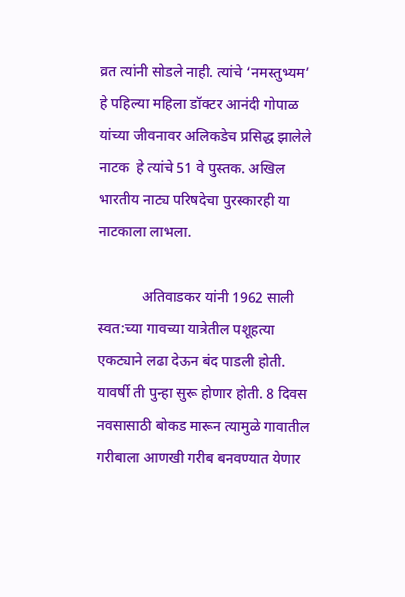व्रत त्यांनी सोडले नाही. त्यांचे ‘नमस्तुभ्यम’ हे पहिल्या महिला डॉक्टर आनंदी गोपाळ यांच्या जीवनावर अलिकडेच प्रसिद्ध झालेले नाटक  हे त्यांचे 51 वे पुस्तक. अखिल भारतीय नाट्य परिषदेचा पुरस्कारही या नाटकाला लाभला.

            अतिवाडकर यांनी 1962 साली स्वत:च्या गावच्या यात्रेतील पशूहत्या एकट्याने लढा देऊन बंद पाडली होती. यावर्षी ती पुन्हा सुरू होणार होती. 8 दिवस नवसासाठी बोकड मारून त्यामुळे गावातील गरीबाला आणखी गरीब बनवण्यात येणार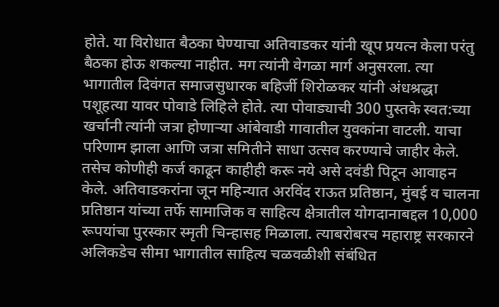होते. या विरोधात बैठका घेण्याचा अतिवाडकर यांनी खूप प्रयत्न केला परंतु बैठका होऊ शकल्या नाहीत. मग त्यांनी वेगळा मार्ग अनुसरला. त्या भागातील दिवंगत समाजसुधारक बहिर्जी शिरोळकर यांनी अंधश्रद्धा पशूहत्या यावर पोवाडे लिहिले होते. त्या पोवाड्याची 300 पुस्तके स्वत:च्या खर्चानी त्यांनी जत्रा होणार्‍या आंबेवाडी गावातील युवकांना वाटली. याचा परिणाम झाला आणि जत्रा समितीने साधा उत्सव करण्याचे जाहीर केले. तसेच कोणीही कर्ज काढून काहीही करू नये असे दवंडी पिटून आवाहन केले. अतिवाडकरांना जून महिन्यात अरविंद राऊत प्रतिष्ठान, मुंबई व चालना प्रतिष्ठान यांच्या तर्फे सामाजिक व साहित्य क्षेत्रातील योगदानाबद्दल 10,000 रूपयांचा पुरस्कार स्मृती चिन्हासह मिळाला. त्याबरोबरच महाराष्ट्र सरकारने अलिकडेच सीमा भागातील साहित्य चळवळीशी संबंधित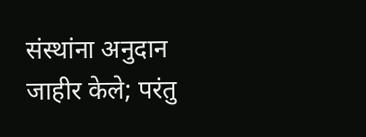संस्थांना अनुदान जाहीर केले; परंतु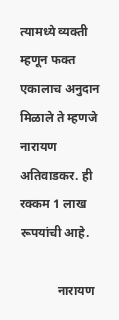त्यामध्ये व्यक्ती म्हणून फक्त एकालाच अनुदान मिळाले ते म्हणजे नारायण अतिवाडकर. ही रक्कम 1 लाख रूपयांची आहे.

            नारायण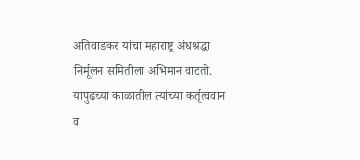अतिवाडकर यांचा महाराष्ट्र अंधश्रद्धा निर्मूलन समितीला अभिमान वाटतो. यापुढच्या काळातील त्यांच्या कर्तृत्ववान व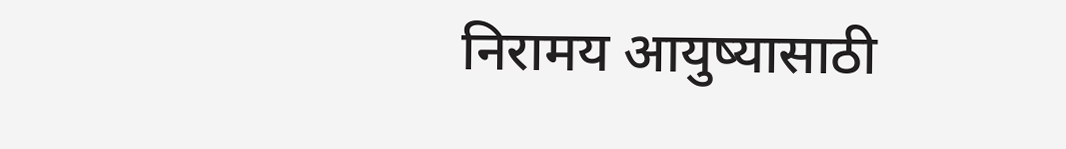निरामय आयुष्यासाठी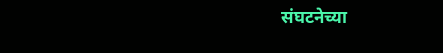संघटनेच्या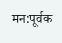मन:पूर्वक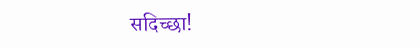सदिच्छा!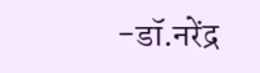-डॉ.नरेंद्र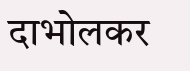दाभोलकर